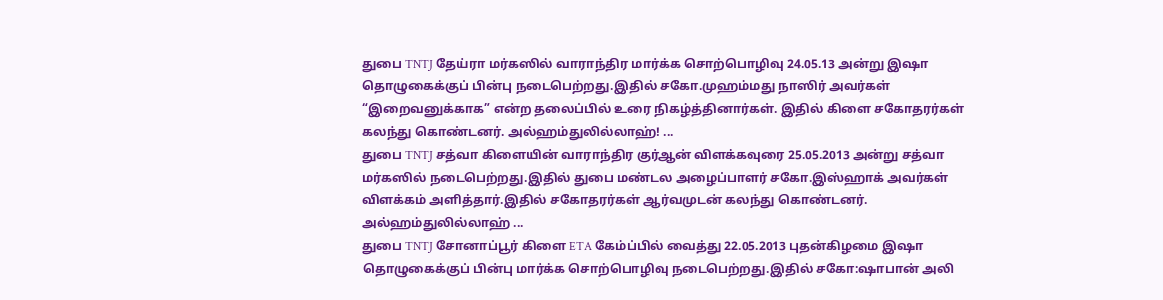துபை TNTJ தேய்ரா மர்கஸில் வாராந்திர மார்க்க சொற்பொழிவு 24.05.13 அன்று இஷா தொழுகைக்குப் பின்பு நடைபெற்றது.இதில் சகோ.முஹம்மது நாஸிர் அவர்கள் “இறைவனுக்காக” என்ற தலைப்பில் உரை நிகழ்த்தினார்கள். இதில் கிளை சகோதரர்கள் கலந்து கொண்டனர். அல்ஹம்துலில்லாஹ்! ...
துபை TNTJ சத்வா கிளையின் வாராந்திர குர்ஆன் விளக்கவுரை 25.05.2013 அன்று சத்வா மர்கஸில் நடைபெற்றது.இதில் துபை மண்டல அழைப்பாளர் சகோ.இஸ்ஹாக் அவர்கள் விளக்கம் அளித்தார்.இதில் சகோதரர்கள் ஆர்வமுடன் கலந்து கொண்டனர். அல்ஹம்துலில்லாஹ் ...
துபை TNTJ சோனாப்பூர் கிளை ETA கேம்ப்பில் வைத்து 22.05.2013 புதன்கிழமை இஷா தொழுகைக்குப் பின்பு மார்க்க சொற்பொழிவு நடைபெற்றது.இதில் சகோ:ஷாபான் அலி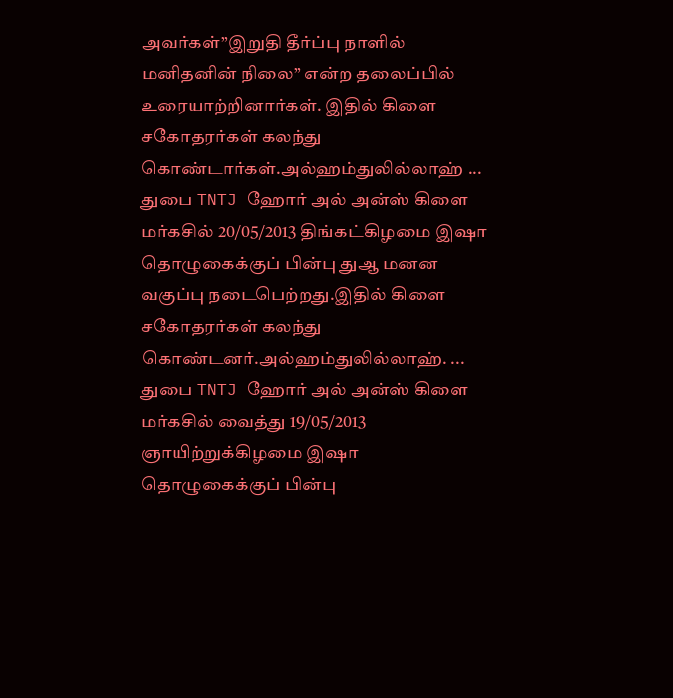அவர்கள்”இறுதி தீர்ப்பு நாளில் மனிதனின் நிலை” என்ற தலைப்பில் உரையாற்றினார்கள். இதில் கிளை சகோதரர்கள் கலந்து கொண்டார்கள்.அல்ஹம்துலில்லாஹ் ...
துபை TNTJ ஹோர் அல் அன்ஸ் கிளை மர்கசில் 20/05/2013 திங்கட்கிழமை இஷா தொழுகைக்குப் பின்பு துஆ மனன வகுப்பு நடைபெற்றது.இதில் கிளை சகோதரர்கள் கலந்து கொண்டனர்.அல்ஹம்துலில்லாஹ். ...
துபை TNTJ ஹோர் அல் அன்ஸ் கிளை மர்கசில் வைத்து 19/05/2013 ஞாயிற்றுக்கிழமை இஷா தொழுகைக்குப் பின்பு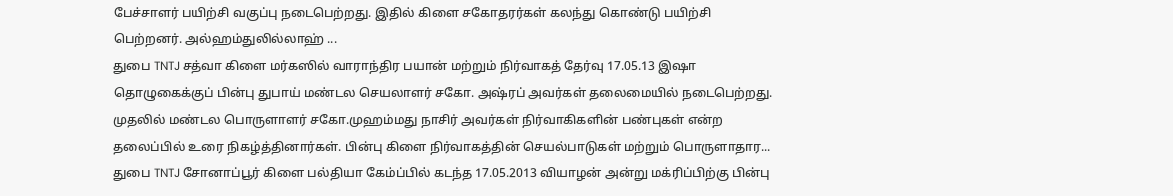பேச்சாளர் பயிற்சி வகுப்பு நடைபெற்றது. இதில் கிளை சகோதரர்கள் கலந்து கொண்டு பயிற்சி பெற்றனர். அல்ஹம்துலில்லாஹ் ...
துபை TNTJ சத்வா கிளை மர்கஸில் வாராந்திர பயான் மற்றும் நிர்வாகத் தேர்வு 17.05.13 இஷா தொழுகைக்குப் பின்பு துபாய் மண்டல செயலாளர் சகோ. அஷ்ரப் அவர்கள் தலைமையில் நடைபெற்றது. முதலில் மண்டல பொருளாளர் சகோ.முஹம்மது நாசிர் அவர்கள் நிர்வாகிகளின் பண்புகள் என்ற தலைப்பில் உரை நிகழ்த்தினார்கள். பின்பு கிளை நிர்வாகத்தின் செயல்பாடுகள் மற்றும் பொருளாதார...
துபை TNTJ சோனாப்பூர் கிளை பல்தியா கேம்ப்பில் கடந்த 17.05.2013 வியாழன் அன்று மக்ரிப்பிற்கு பின்பு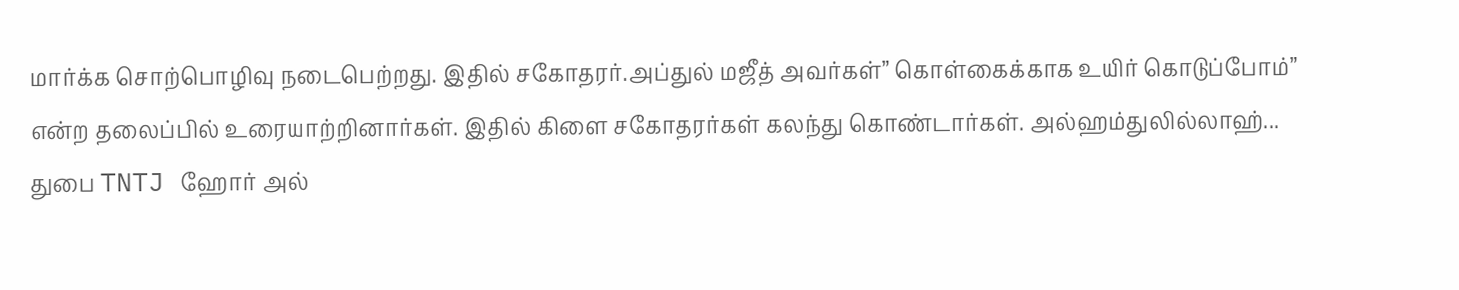மார்க்க சொற்பொழிவு நடைபெற்றது. இதில் சகோதரர்.அப்துல் மஜீத் அவர்கள்” கொள்கைக்காக உயிர் கொடுப்போம்” என்ற தலைப்பில் உரையாற்றினார்கள். இதில் கிளை சகோதரர்கள் கலந்து கொண்டார்கள். அல்ஹம்துலில்லாஹ்...
துபை TNTJ ஹோர் அல்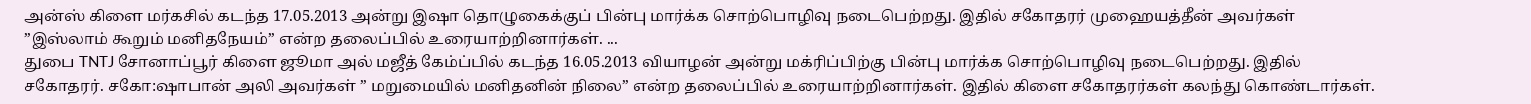அன்ஸ் கிளை மர்கசில் கடந்த 17.05.2013 அன்று இஷா தொழுகைக்குப் பின்பு மார்க்க சொற்பொழிவு நடைபெற்றது. இதில் சகோதரர் முஹையத்தீன் அவர்கள் ”இஸ்லாம் கூறும் மனிதநேயம்” என்ற தலைப்பில் உரையாற்றினார்கள். ...
துபை TNTJ சோனாப்பூர் கிளை ஜூமா அல் மஜீத் கேம்ப்பில் கடந்த 16.05.2013 வியாழன் அன்று மக்ரிப்பிற்கு பின்பு மார்க்க சொற்பொழிவு நடைபெற்றது. இதில் சகோதரர். சகோ:ஷாபான் அலி அவர்கள் ” மறுமையில் மனிதனின் நிலை” என்ற தலைப்பில் உரையாற்றினார்கள். இதில் கிளை சகோதரர்கள் கலந்து கொண்டார்கள்.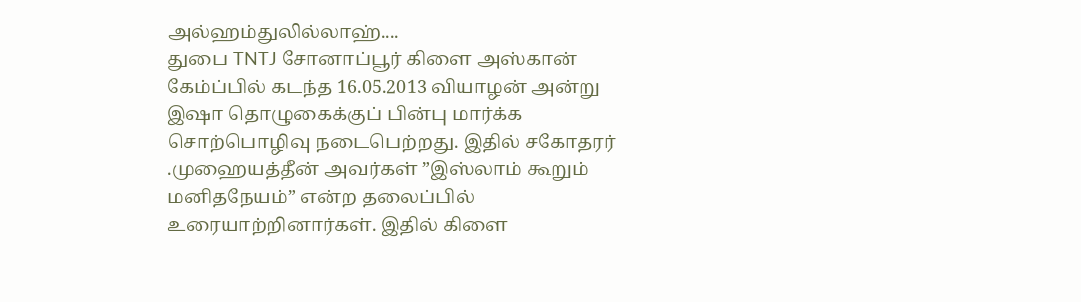அல்ஹம்துலில்லாஹ்....
துபை TNTJ சோனாப்பூர் கிளை அஸ்கான் கேம்ப்பில் கடந்த 16.05.2013 வியாழன் அன்று இஷா தொழுகைக்குப் பின்பு மார்க்க சொற்பொழிவு நடைபெற்றது. இதில் சகோதரர் .முஹையத்தீன் அவர்கள் ”இஸ்லாம் கூறும் மனிதநேயம்” என்ற தலைப்பில் உரையாற்றினார்கள். இதில் கிளை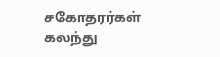சகோதரர்கள் கலந்து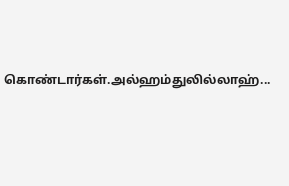கொண்டார்கள்.அல்ஹம்துலில்லாஹ்...